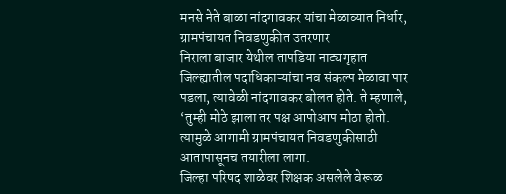मनसे नेते बाळा नांदगावकर यांचा मेळाव्यात निर्धार, ग्रामपंचायत निवडणुकीत उतरणार
निराला बाजार येथील तापडिया नाट्यगृहात जिल्ह्यातील पदाधिकाऱ्यांचा नव संकल्प मेळावा पार पडला, त्यावेळी नांदगावकर बोलत होते. ते म्हणाले, ‘तुम्ही मोठे झाला तर पक्ष आपोआप मोठा होतो. त्यामुळे आगामी ग्रामपंचायत निवडणुकीसाठी आतापासूनच तयारीला लागा.
जिल्हा परिषद शाळेवर शिक्षक असलेले वेरूळ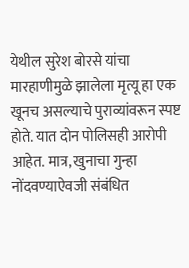येथील सुरेश बोरसे यांचा मारहाणीमुळे झालेला मृत्यू हा एक खूनच असल्याचे पुराव्यांवरून स्पष्ट होते. यात दोन पोलिसही आरोपी आहेत. मात्र, खुनाचा गुन्हा नोंदवण्याऐवजी संबंधित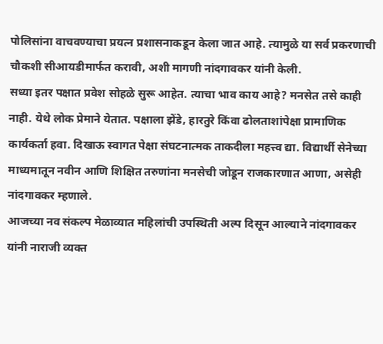पोलिसांना वाचवण्याचा प्रयत्न प्रशासनाकडून केला जात आहे. त्यामुळे या सर्व प्रकरणाची चौकशी सीआयडीमार्फत करावी, अशी मागणी नांदगावकर यांनी केली.
सध्या इतर पक्षात प्रवेश सोहळे सुरू आहेत. त्याचा भाव काय आहे? मनसेत तसे काही नाही. येथे लोक प्रेमाने येतात. पक्षाला झेंडे, हारतुरे किंवा ढोलताशांपेक्षा प्रामाणिक कार्यकर्ता हवा. दिखाऊ स्वागत पेक्षा संघटनात्मक ताकदीला महत्त्व द्या. विद्यार्थी सेनेच्या माध्यमातून नवीन आणि शिक्षित तरुणांना मनसेची जोडून राजकारणात आणा, असेही नांदगावकर म्हणाले.
आजच्या नव संकल्प मेळाव्यात महिलांची उपस्थिती अल्प दिसून आल्याने नांदगावकर यांनी नाराजी व्यक्त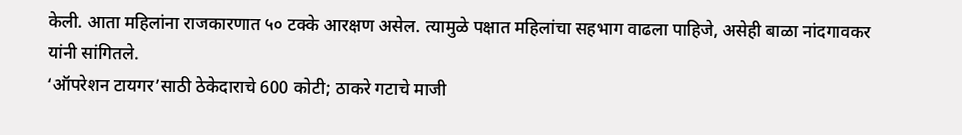केली. आता महिलांना राजकारणात ५० टक्के आरक्षण असेल. त्यामुळे पक्षात महिलांचा सहभाग वाढला पाहिजे, असेही बाळा नांदगावकर यांनी सांगितले.
‘ऑपरेशन टायगर’साठी ठेकेदाराचे 600 कोटी; ठाकरे गटाचे माजी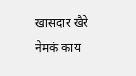खासदार खैरे नेमकं काय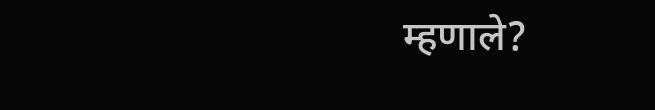म्हणाले?